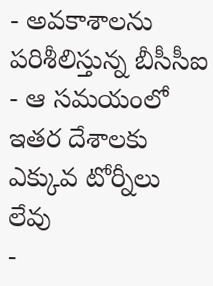- అవకాశాలను పరిశీలిస్తున్న బీసీసీఐ
- ఆ సమయంలో ఇతర దేశాలకు ఎక్కువ టోర్నీలు లేవు
-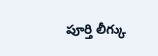పూర్తి లీగ్కు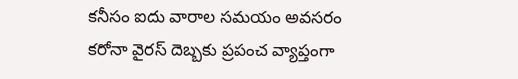కనీసం ఐదు వారాల సమయం అవసరం
కరోనా వైరస్ దెబ్బకు ప్రపంచ వ్యాప్తంగా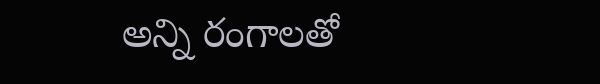అన్ని రంగాలతో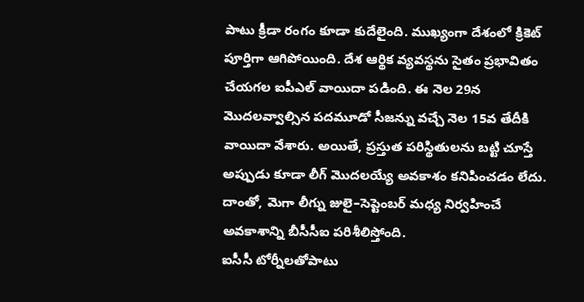పాటు క్రీడా రంగం కూడా కుదేలైంది. ముఖ్యంగా దేశంలో క్రికెట్ పూర్తిగా ఆగిపోయింది. దేశ ఆర్థిక వ్యవస్థను సైతం ప్రభావితం చేయగల ఐపీఎల్ వాయిదా పడింది. ఈ నెల 29న మొదలవ్వాల్సిన పదమూడో సీజన్ను వచ్చే నెల 15వ తేదీకి వాయిదా వేశారు. అయితే, ప్రస్తుత పరిస్థితులను బట్టి చూస్తే అప్పుడు కూడా లీగ్ మొదలయ్యే అవకాశం కనిపించడం లేదు. దాంతో, మెగా లీగ్ను జులై–సెప్టెంబర్ మధ్య నిర్వహించే అవకాశాన్ని బీసీసీఐ పరిశీలిస్తోంది.
ఐసీసీ టోర్నీలతోపాటు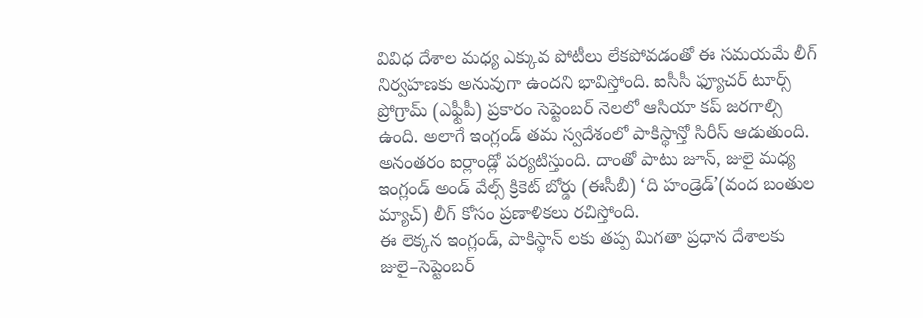వివిధ దేశాల మధ్య ఎక్కువ పోటీలు లేకపోవడంతో ఈ సమయమే లీగ్ నిర్వహణకు అనువుగా ఉందని భావిస్తోంది. ఐసీసీ ఫ్యూచర్ టూర్స్ ప్రోగ్రామ్ (ఎఫ్టీపీ) ప్రకారం సెప్టెంబర్ నెలలో ఆసియా కప్ జరగాల్సి ఉంది. అలాగే ఇంగ్లండ్ తమ స్వదేశంలో పాకిస్థాన్తో సిరీస్ ఆడుతుంది. అనంతరం ఐర్లాండ్లో పర్యటిస్తుంది. దాంతో పాటు జూన్, జులై మధ్య ఇంగ్లండ్ అండ్ వేల్స్ క్రికెట్ బోర్డు (ఈసీబీ) ‘ది హండ్రెడ్’(వంద బంతుల మ్యాచ్) లీగ్ కోసం ప్రణాళికలు రచిస్తోంది.
ఈ లెక్కన ఇంగ్లండ్, పాకిస్థాన్ లకు తప్ప మిగతా ప్రధాన దేశాలకు జులై–సెప్టెంబర్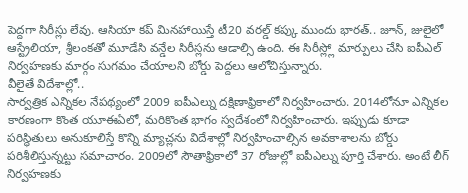పెద్దగా సిరీస్లు లేవు. ఆసియా కప్ మినహాయిస్తే టీ20 వరల్డ్ కప్కు ముందు భారత్.. జూన్, జులైలో ఆస్ట్రేలియా, శ్రీలంకతో మూడేసి వన్డేల సిరీస్లను ఆడాల్సి ఉంది. ఈ సిరీస్ల్లో మార్పులు చేసి ఐపీఎల్ నిర్వహణకు మార్గం సుగమం చేయాలని బోర్డు పెద్దలు ఆలోచిస్తున్నారు.
వీలైతే విదేశాల్లో..
సార్వత్రిక ఎన్నికల నేపథ్యంలో 2009 ఐపీఎల్ను దక్షిణాఫ్రికాలో నిర్వహించారు. 2014లోనూ ఎన్నికల కారణంగా కొంత యూఈఏలో, మరికొంత భాగం స్వదేశంలో నిర్వహించారు. ఇప్పుడు కూడా పరిస్థితులు అనుకూలిస్తే కొన్ని మ్యాచ్లను విదేశాల్లో నిర్వహించాల్సిన అవకాశాలను బోర్డు పరిశీలిస్తున్నట్టు సమాచారం. 2009లో సౌతాఫ్రికాలో 37 రోజుల్లో ఐపీఎల్ను పూర్తి చేశారు. అంటే లీగ్ నిర్వహణకు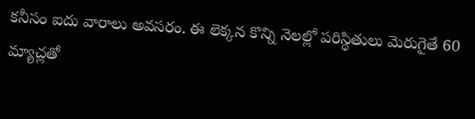కనీసం ఐదు వారాలు అవసరం. ఈ లెక్కన కొన్ని నెలల్లో పరిస్థితులు మెరుగైతే 60 మ్యాచ్లతో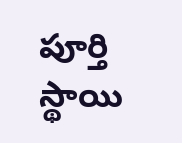పూర్తి స్థాయి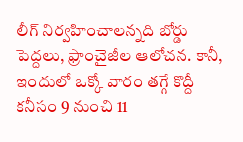లీగ్ నిర్వహించాలన్నది బోర్డు పెద్దలు, ఫ్రాంచైజీల ఆలోచన. కానీ, ఇందులో ఒక్కో వారం తగ్గే కొద్దీ కనీసం 9 నుంచి 11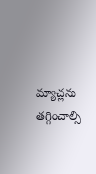మ్యాచ్లను తగ్గించాల్సి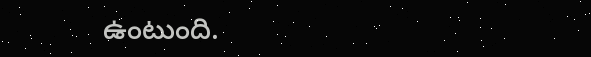ఉంటుంది.